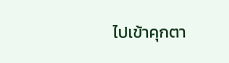ไปเข้าคุกตา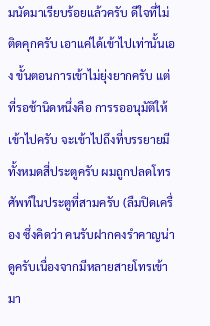มนัดมาเรียบร้อยแล้วครับ ดีใจที่ไม่ติดคุกครับ เอาแค่ได้เข้าไปเท่านั้นเอง ขั้นตอนการเข้าไม่ยุ่งยากครับ แต่ที่รอช้านิดหนึ่งคือ การรออนุมัติให้เข้าไปครับ จะเข้าไปถึงที่บรรยายมีทั้งหมดสี่ประตูครับ ผมถูกปลดโทรศัพท์ในประตูที่สามครับ (ลืมปิดเครื่อง ซึ่งคิดว่า คนรับฝากคงรำคาญน่าดูครับเนื่องจากมีหลายสายโทรเข้ามา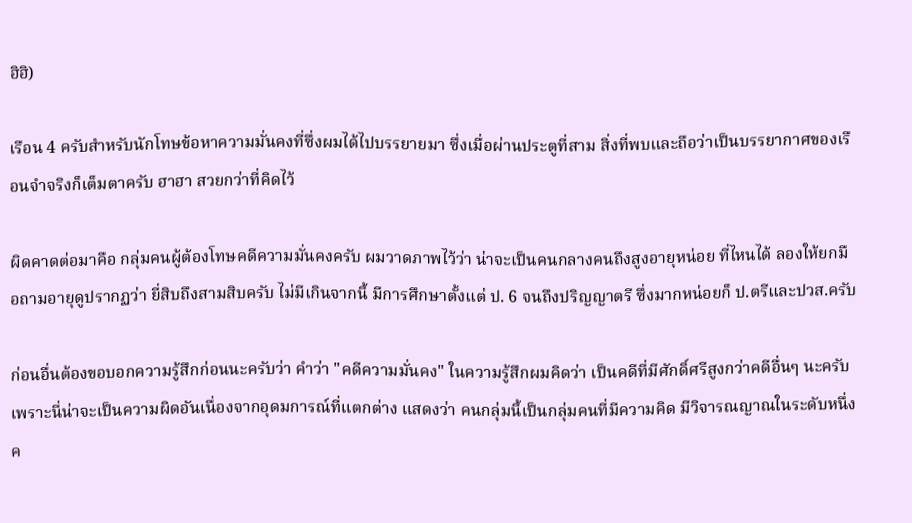ฮิฮิ)

เรือน 4 ครับสำหรับนักโทษข้อหาความมั่นคงที่ซึ่งผมได้ไปบรรยายมา ซึ่งเมื่อผ่านประตูที่สาม สิ่งที่พบและถือว่าเป็นบรรยากาศของเรือนจำจริงก็เต็มตาครับ ฮาฮา สวยกว่าที่คิดไว้

ผิดคาดต่อมาคือ กลุ่มคนผู้ต้องโทษคดีความมั่นคงครับ ผมวาดภาพไว้ว่า น่าจะเป็นคนกลางคนถึงสูงอายุหน่อย ที่ไหนได้ ลองให้ยกมือถามอายุดูปรากฏว่า ยี่สิบถึงสามสิบครับ ไม่มีเกินจากนี้ มีการศึกษาตั้งแต่ ป. 6 จนถึงปริญญาตรี ซึ่งมากหน่อยก็ ป.ตรีและปวส.ครับ

ก่อนอื่นต้องขอบอกความรู้สึกก่อนนะครับว่า คำว่า "คดีความมั่นคง" ในความรู้สึกผมคิดว่า เป็นคดีที่มีศักดิ์ศรีสูงกว่าคดีอื่นๆ นะครับ เพราะนี่น่าจะเป็นความผิดอันเนื่องจากอุดมการณ์ที่แตกต่าง แสดงว่า คนกลุ่มนี้เป็นกลุ่มคนที่มีความคิด มีวิจารณญาณในระดับหนึ่งค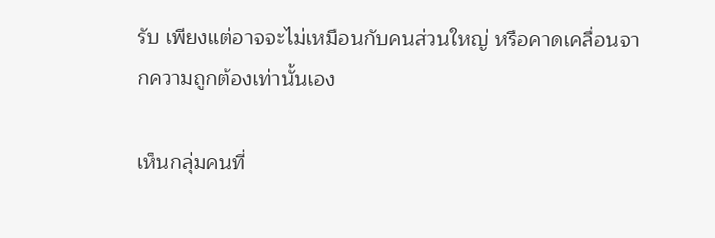รับ เพียงแต่อาจจะไม่เหมือนกับคนส่วนใหญ่ หรือคาดเคลื่อนจากความถูกต้องเท่านั้นเอง

เห็นกลุ่มคนที่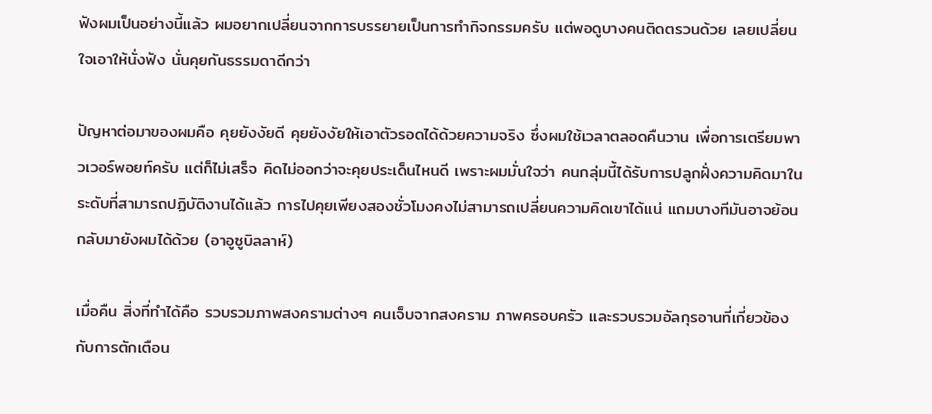ฟังผมเป็นอย่างนี้แล้ว ผมอยากเปลี่ยนจากการบรรยายเป็นการทำกิจกรรมครับ แต่พอดูบางคนติดตรวนด้วย เลยเปลี่ยนใจเอาให้นั่งฟัง นั่นคุยกันธรรมดาดีกว่า

ปัญหาต่อมาของผมคือ คุยยังงัยดี คุยยังงัยให้เอาตัวรอดได้ด้วยความจริง ซึ่งผมใช้เวลาตลอดคืนวาน เพื่อการเตรียมพาวเวอร์พอยท์ครับ แต่ก็ไม่เสร็จ คิดไม่ออกว่าจะคุยประเด็นไหนดี เพราะผมมั่นใจว่า คนกลุ่มนี้ได้รับการปลูกฝั่งความคิดมาในระดับที่สามารถปฏิบัติงานได้แล้ว การไปคุยเพียงสองชั่วโมงคงไม่สามารถเปลี่ยนความคิดเขาได้แน่ แถมบางทีมันอาจย้อนกลับมายังผมได้ด้วย (อาอูซูบิลลาห์)

เมื่อคืน สิ่งที่ทำได้คือ รวบรวมภาพสงครามต่างๆ คนเจ็บจากสงคราม ภาพครอบครัว และรวบรวมอัลกุรอานที่เกี่ยวข้องกับการตักเตือน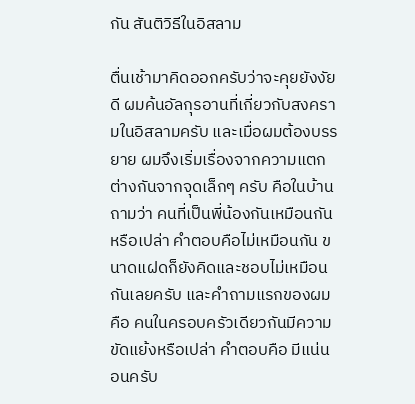กัน สันติวิธีในอิสลาม

ตื่นเช้ามาคิดออกครับว่าจะคุยยังงัยดี ผมค้นอัลกุรอานที่เกี่ยวกับสงครามในอิสลามครับ และเมื่อผมต้องบรรยาย ผมจึงเริ่มเรื่องจากความแตกต่างกันจากจุดเล็กๆ ครับ คือในบ้าน ถามว่า คนที่เป็นพี่น้องกันเหมือนกันหรือเปล่า คำตอบคือไม่เหมือนกัน ขนาดแฝดก็ยังคิดและชอบไม่เหมือนกันเลยครับ และคำถามแรกของผมคือ คนในครอบครัวเดียวกันมีความขัดแย้งหรือเปล่า คำตอบคือ มีแน่นอนครับ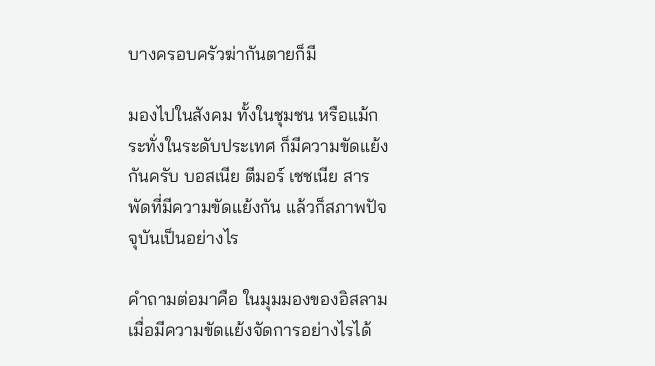บางครอบครัวฆ่ากันตายก็มี

มองไปในสังคม ทั้งในชุมชน หรือแม้กระทั่งในระดับประเทศ ก็มีความขัดแย้งกันครับ บอสเนีย ตีมอร์ เชชเนีย สารพัดที่มีความขัดแย้งกัน แล้วก็สภาพปัจจุบันเป็นอย่างไร

คำถามต่อมาคือ ในมุมมองของอิสลาม เมื่อมีความขัดแย้งจัดการอย่างไรได้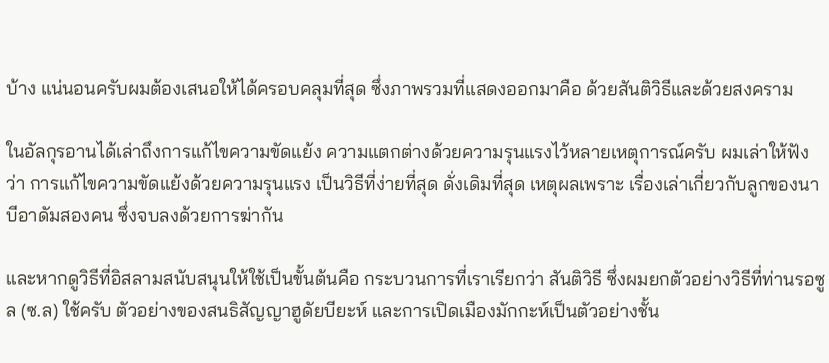บ้าง แน่นอนครับผมต้องเสนอให้ได้ครอบคลุมที่สุด ซึ่งภาพรวมที่แสดงออกมาคือ ด้วยสันติวิธีและด้วยสงคราม

ในอัลกุรอานได้เล่าถึงการแก้ไขความขัดแย้ง ความแตกต่างด้วยความรุนแรงไว้หลายเหตุการณ์ครับ ผมเล่าให้ฟังว่า การแก้ไขความขัดแย้งด้วยความรุนแรง เป็นวิธีที่ง่ายที่สุด ดั่งเดิมที่สุด เหตุผลเพราะ เรื่องเล่าเกี่ยวกับลูกของนาบีอาดัมสองคน ซึ่งจบลงด้วยการฆ่ากัน

และหากดูวิธีที่อิสลามสนับสนุนให้ใช้เป็นขั้นต้นคือ กระบวนการที่เราเรียกว่า สันติวิธี ซึ่งผมยกตัวอย่างวิธีที่ท่านรอซูล (ซ.ล) ใช้ครับ ตัวอย่างของสนธิสัญญาฮูดัยบียะห์ และการเปิดเมืองมักกะห์เป็นตัวอย่างชั้น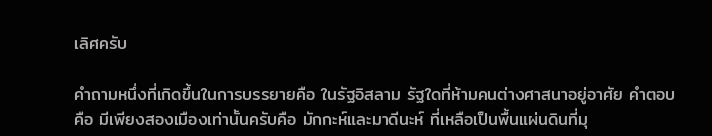เลิศครับ

คำถามหนึ่งที่เกิดขึ้นในการบรรยายคือ ในรัฐอิสลาม รัฐใดที่ห้ามคนต่างศาสนาอยู่อาศัย คำตอบคือ มีเพียงสองเมืองเท่านั้นครับคือ มักกะห์และมาดีนะห์ ที่เหลือเป็นพื้นแผ่นดินที่มุ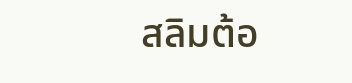สลิมต้อ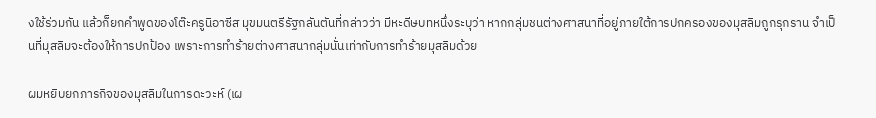งใช้ร่วมกัน แล้วก็ยกคำพูดของโต๊ะครูนิอาซีส มุขมนตรีรัฐกลันตันที่กล่าวว่า มีหะดีษบทหนึ่งระบุว่า หากกลุ่มชนต่างศาสนาที่อยู่ภายใต้การปกครองของมุสลิมถูกรุกราน จำเป็นที่มุสลิมจะต้องให้การปกป้อง เพราะการทำร้ายต่างศาสนากลุ่มนั่นเท่ากับการทำร้ายมุสลิมด้วย

ผมหยิบยกภารกิจของมุสลิมในการดะวะห์ (เผ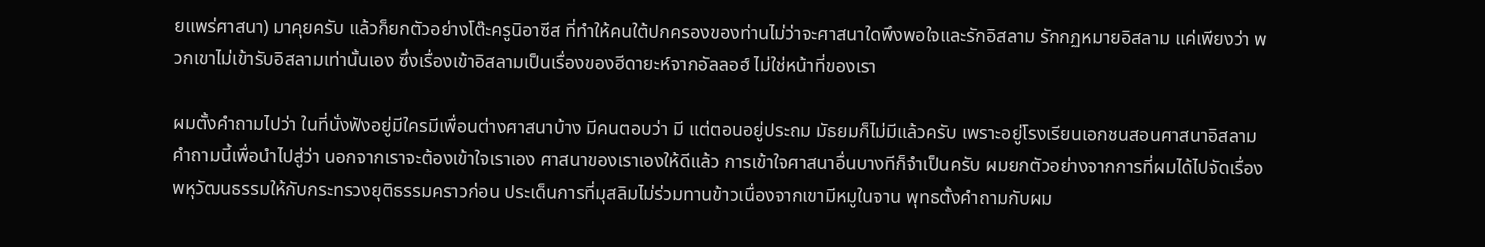ยแพร่ศาสนา) มาคุยครับ แล้วก็ยกตัวอย่างโต๊ะครูนิอาซีส ที่ทำให้คนใต้ปกครองของท่านไม่ว่าจะศาสนาใดพึงพอใจและรักอิสลาม รักกฏหมายอิสลาม แค่เพียงว่า พวกเขาไม่เข้ารับอิสลามเท่านั้นเอง ซึ่งเรื่องเข้าอิสลามเป็นเรื่องของฮีดายะห์จากอัลลอฮ์ ไม่ใช่หน้าที่ของเรา

ผมตั้งคำถามไปว่า ในที่นั่งฟังอยู่มีใครมีเพื่อนต่างศาสนาบ้าง มีคนตอบว่า มี แต่ตอนอยู่ประถม มัธยมก็ไม่มีแล้วครับ เพราะอยู่โรงเรียนเอกชนสอนศาสนาอิสลาม คำถามนี้เพื่อนำไปสู่ว่า นอกจากเราจะต้องเข้าใจเราเอง ศาสนาของเราเองให้ดีแล้ว การเข้าใจศาสนาอื่นบางทีก็จำเป็นครับ ผมยกตัวอย่างจากการที่ผมได้ไปจัดเรื่องพหุวัฒนธรรมให้กับกระทรวงยุติธรรมคราวก่อน ประเด็นการที่มุสลิมไม่ร่วมทานข้าวเนื่องจากเขามีหมูในจาน พุทธตั้งคำถามกับผม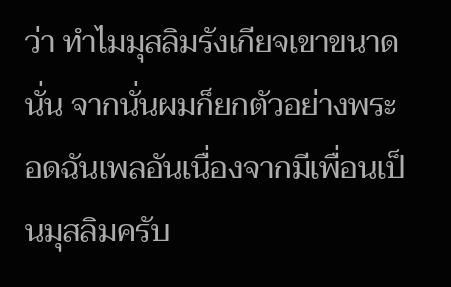ว่า ทำไมมุสลิมรังเกียจเขาขนาดนั่น จากนั่นผมก็ยกตัวอย่างพระอดฉันเพลอันเนื่องจากมีเพื่อนเป็นมุสลิมครับ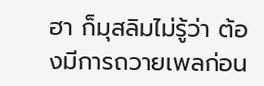ฮา ก็มุสลิมไม่รู้ว่า ต้องมีการถวายเพลก่อน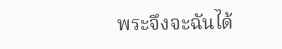พระจึงจะฉันได้